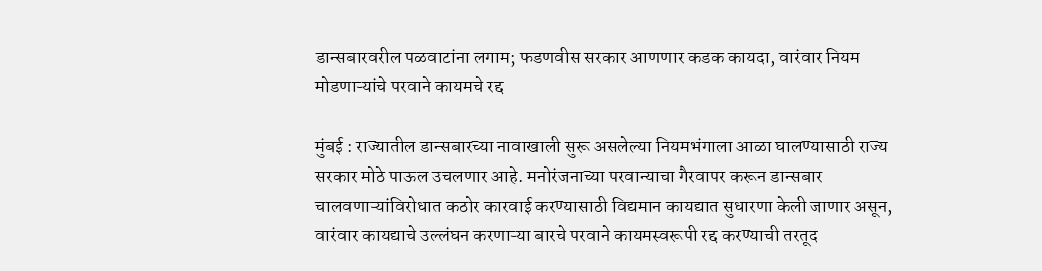डान्सबारवरील पळवाटांना लगाम; फडणवीस सरकार आणणार कडक कायदा, वारंवार नियम मोडणाऱ्यांचे परवाने कायमचे रद्द

मुंबई : राज्यातील डान्सबारच्या नावाखाली सुरू असलेल्या नियमभंगाला आळा घालण्यासाठी राज्य सरकार मोठे पाऊल उचलणार आहे. मनोरंजनाच्या परवान्याचा गैरवापर करून डान्सबार चालवणाऱ्यांविरोधात कठोर कारवाई करण्यासाठी विद्यमान कायद्यात सुधारणा केली जाणार असून, वारंवार कायद्याचे उल्लंघन करणाऱ्या बारचे परवाने कायमस्वरूपी रद्द करण्याची तरतूद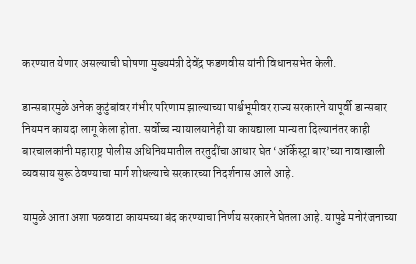करण्यात येणार असल्याची घोषणा मुख्यमंत्री देवेंद्र फडणवीस यांनी विधानसभेत केली.

डान्सबारमुळे अनेक कुटुंबांवर गंभीर परिणाम झाल्याच्या पार्श्वभूमीवर राज्य सरकारने यापूर्वी डान्सबार नियमन कायदा लागू केला होता. सर्वोच्च न्यायालयानेही या कायद्याला मान्यता दिल्यानंतर काही बारचालकांनी महाराष्ट्र पोलीस अधिनियमातील तरतुदींचा आधार घेत ‘ऑर्केस्ट्रा बार’च्या नावाखाली व्यवसाय सुरू ठेवण्याचा मार्ग शोधल्याचे सरकारच्या निदर्शनास आले आहे.

यामुळे आता अशा पळवाटा कायमच्या बंद करण्याचा निर्णय सरकारने घेतला आहे. यापुढे मनोरंजनाच्या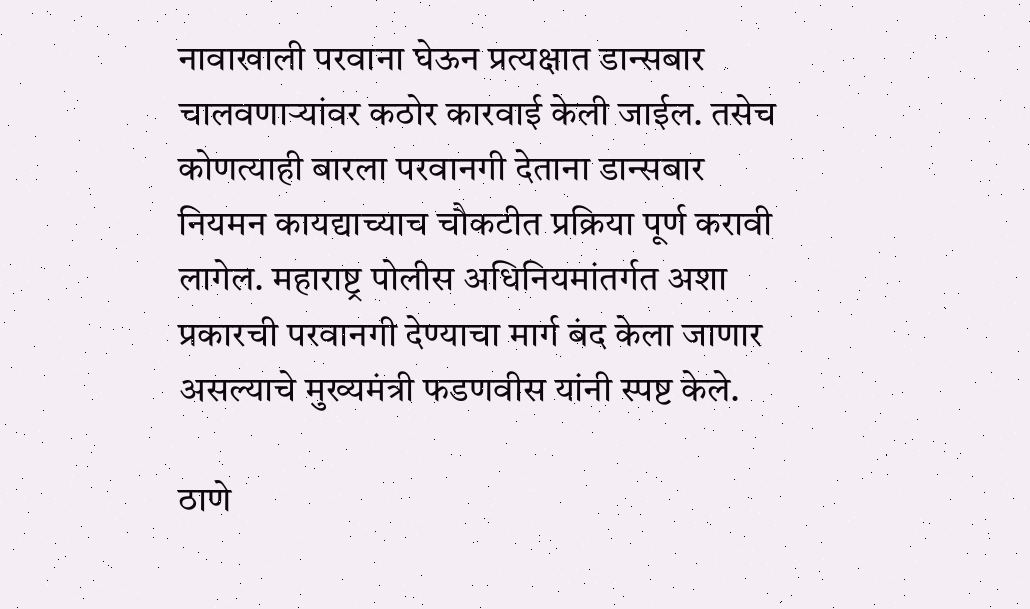नावाखाली परवाना घेऊन प्रत्यक्षात डान्सबार चालवणाऱ्यांवर कठोर कारवाई केली जाईल. तसेच कोणत्याही बारला परवानगी देताना डान्सबार नियमन कायद्याच्याच चौकटीत प्रक्रिया पूर्ण करावी लागेल. महाराष्ट्र पोलीस अधिनियमांतर्गत अशा प्रकारची परवानगी देण्याचा मार्ग बंद केला जाणार असल्याचे मुख्यमंत्री फडणवीस यांनी स्पष्ट केले.

ठाणे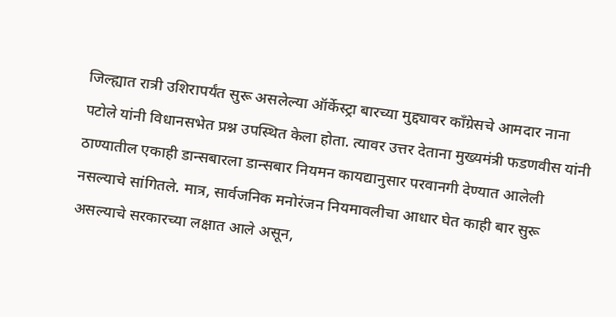जिल्ह्यात रात्री उशिरापर्यंत सुरू असलेल्या ऑर्केस्ट्रा बारच्या मुद्द्यावर काँग्रेसचे आमदार नाना पटोले यांनी विधानसभेत प्रश्न उपस्थित केला होता. त्यावर उत्तर देताना मुख्यमंत्री फडणवीस यांनी ठाण्यातील एकाही डान्सबारला डान्सबार नियमन कायद्यानुसार परवानगी देण्यात आलेली नसल्याचे सांगितले. मात्र, सार्वजनिक मनोरंजन नियमावलीचा आधार घेत काही बार सुरू असल्याचे सरकारच्या लक्षात आले असून,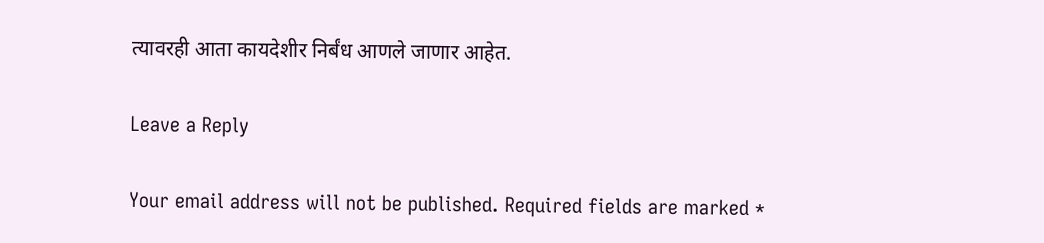त्यावरही आता कायदेशीर निर्बंध आणले जाणार आहेत.

Leave a Reply

Your email address will not be published. Required fields are marked *